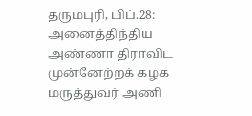தருமபுரி, பிப்.28:
அனைத்திந்திய அண்ணா திராவிட முன்னேற்றக் கழக மருத்துவர் அணி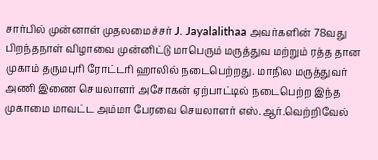சார்பில் முன்னாள் முதலமைச்சர் J. Jayalalithaa அவர்களின் 78வது பிறந்தநாள் விழாவை முன்னிட்டு மாபெரும் மருத்துவ மற்றும் ரத்த தான முகாம் தருமபுரி ரோட்டரி ஹாலில் நடைபெற்றது. மாநில மருத்துவர் அணி இணை செயலாளர் அசோகன் ஏற்பாட்டில் நடைபெற்ற இந்த முகாமை மாவட்ட அம்மா பேரவை செயலாளர் எஸ்.ஆர்.வெற்றிவேல்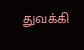துவக்கி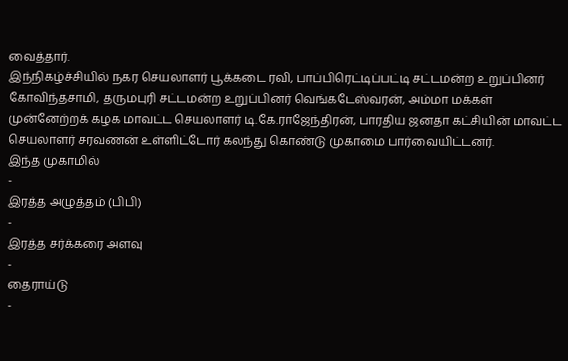வைத்தார்.
இந்நிகழ்ச்சியில் நகர செயலாளர் பூக்கடை ரவி, பாப்பிரெட்டிப்பட்டி சட்டமன்ற உறுப்பினர் கோவிந்தசாமி, தருமபுரி சட்டமன்ற உறுப்பினர் வெங்கடேஸ்வரன், அம்மா மக்கள் முன்னேற்றக் கழக மாவட்ட செயலாளர் டி.கே.ராஜேந்திரன், பாரதிய ஜனதா கட்சியின் மாவட்ட செயலாளர் சரவணன் உள்ளிட்டோர் கலந்து கொண்டு முகாமை பார்வையிட்டனர்.
இந்த முகாமில்
-
இரத்த அழுத்தம் (பிபி)
-
இரத்த சர்க்கரை அளவு
-
தைராய்டு
-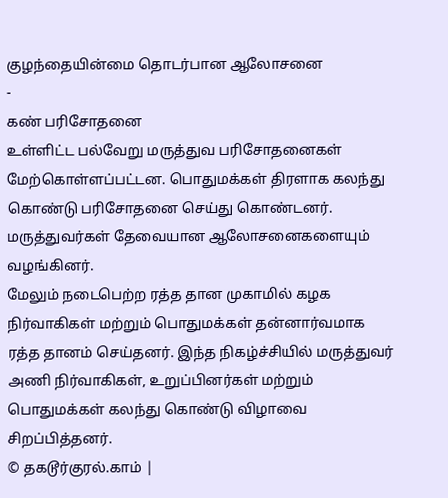குழந்தையின்மை தொடர்பான ஆலோசனை
-
கண் பரிசோதனை
உள்ளிட்ட பல்வேறு மருத்துவ பரிசோதனைகள் மேற்கொள்ளப்பட்டன. பொதுமக்கள் திரளாக கலந்து கொண்டு பரிசோதனை செய்து கொண்டனர். மருத்துவர்கள் தேவையான ஆலோசனைகளையும் வழங்கினர்.
மேலும் நடைபெற்ற ரத்த தான முகாமில் கழக நிர்வாகிகள் மற்றும் பொதுமக்கள் தன்னார்வமாக ரத்த தானம் செய்தனர். இந்த நிகழ்ச்சியில் மருத்துவர் அணி நிர்வாகிகள், உறுப்பினர்கள் மற்றும் பொதுமக்கள் கலந்து கொண்டு விழாவை சிறப்பித்தனர்.
© தகடூர்குரல்.காம் |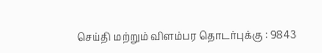செய்தி மற்றும் விளம்பர தொடர்புக்கு : 9843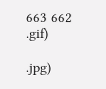663 662
.gif)

.jpg)